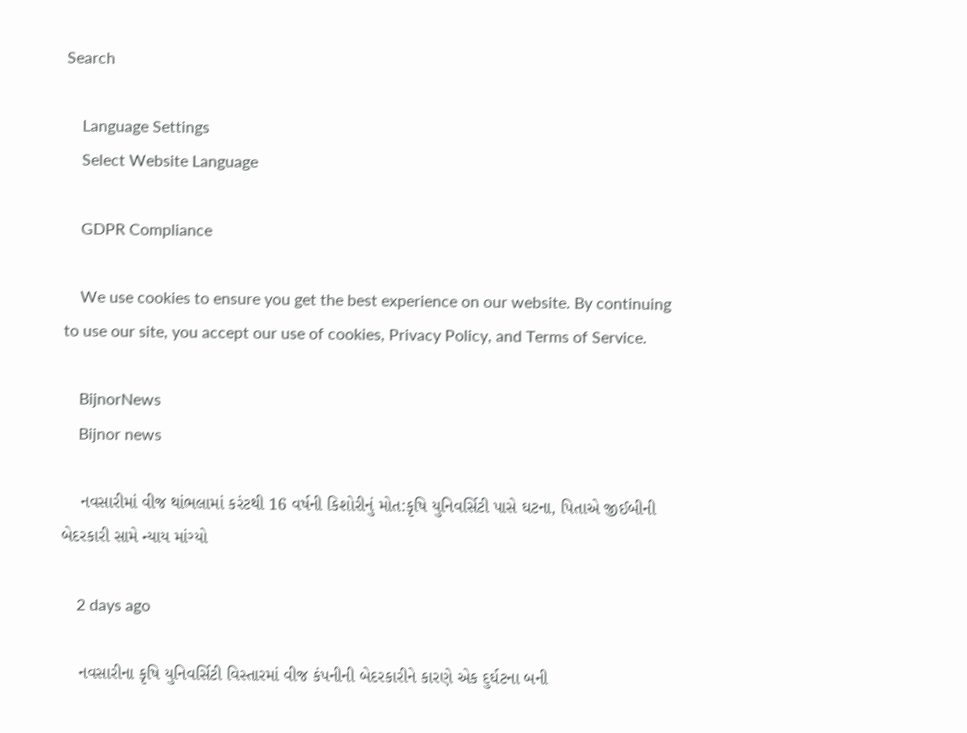Search

    Language Settings
    Select Website Language

    GDPR Compliance

    We use cookies to ensure you get the best experience on our website. By continuing to use our site, you accept our use of cookies, Privacy Policy, and Terms of Service.

    BijnorNews
    Bijnor news

    નવસારીમાં વીજ થાંભલામાં કરંટથી 16 વર્ષની કિશોરીનું મોત:કૃષિ યુનિવર્સિટી પાસે ઘટના, પિતાએ જીઈબીની બેદરકારી સામે ન્યાય માંગ્યો

    2 days ago

    નવસારીના કૃષિ યુનિવર્સિટી વિસ્તારમાં વીજ કંપનીની બેદરકારીને કારણે એક દુર્ઘટના બની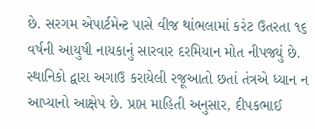છે. સરગમ એપાર્ટમેન્ટ પાસે વીજ થાંભલામાં કરંટ ઉતરતા ૧૬ વર્ષની આયુષી નાયકાનું સારવાર દરમિયાન મોત નીપજ્યું છે. સ્થાનિકો દ્વારા અગાઉ કરાયેલી રજૂઆતો છતાં તંત્રએ ધ્યાન ન આપ્યાનો આક્ષેપ છે. પ્રાપ્ત માહિતી અનુસાર, દીપકભાઈ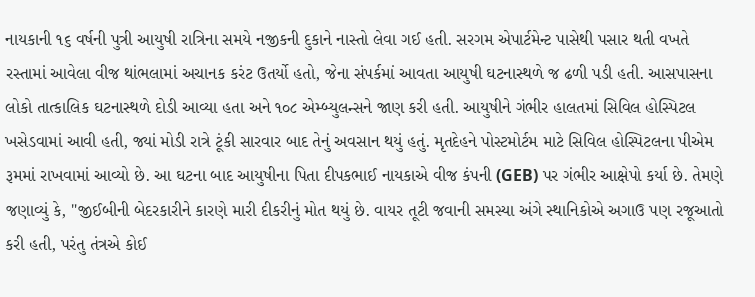નાયકાની ૧૬ વર્ષની પુત્રી આયુષી રાત્રિના સમયે નજીકની દુકાને નાસ્તો લેવા ગઈ હતી. સરગમ એપાર્ટમેન્ટ પાસેથી પસાર થતી વખતે રસ્તામાં આવેલા વીજ થાંભલામાં અચાનક કરંટ ઉતર્યો હતો, જેના સંપર્કમાં આવતા આયુષી ઘટનાસ્થળે જ ઢળી પડી હતી. આસપાસના લોકો તાત્કાલિક ઘટનાસ્થળે દોડી આવ્યા હતા અને ૧૦૮ એમ્બ્યુલન્સને જાણ કરી હતી. આયુષીને ગંભીર હાલતમાં સિવિલ હોસ્પિટલ ખસેડવામાં આવી હતી, જ્યાં મોડી રાત્રે ટૂંકી સારવાર બાદ તેનું અવસાન થયું હતું. મૃતદેહને પોસ્ટમોર્ટમ માટે સિવિલ હોસ્પિટલના પીએમ રૂમમાં રાખવામાં આવ્યો છે. આ ઘટના બાદ આયુષીના પિતા દીપકભાઈ નાયકાએ વીજ કંપની (GEB) પર ગંભીર આક્ષેપો કર્યા છે. તેમણે જણાવ્યું કે, "જીઈબીની બેદરકારીને કારણે મારી દીકરીનું મોત થયું છે. વાયર તૂટી જવાની સમસ્યા અંગે સ્થાનિકોએ અગાઉ પણ રજૂઆતો કરી હતી, પરંતુ તંત્રએ કોઈ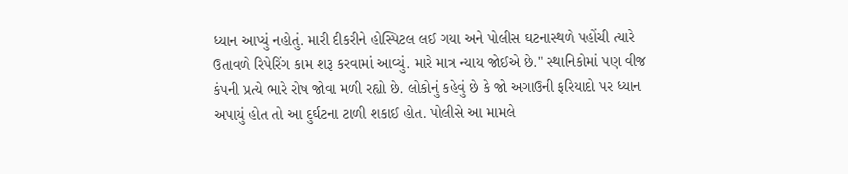ધ્યાન આપ્યું નહોતું. મારી દીકરીને હોસ્પિટલ લઈ ગયા અને પોલીસ ઘટનાસ્થળે પહોંચી ત્યારે ઉતાવળે રિપેરિંગ કામ શરૂ કરવામાં આવ્યું. મારે માત્ર ન્યાય જોઈએ છે." સ્થાનિકોમાં પણ વીજ કંપની પ્રત્યે ભારે રોષ જોવા મળી રહ્યો છે. લોકોનું કહેવું છે કે જો અગાઉની ફરિયાદો પર ધ્યાન અપાયું હોત તો આ દુર્ઘટના ટાળી શકાઈ હોત. પોલીસે આ મામલે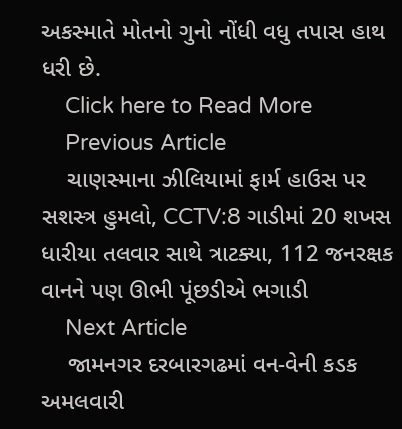અકસ્માતે મોતનો ગુનો નોંધી વધુ તપાસ હાથ ધરી છે.
    Click here to Read More
    Previous Article
    ચાણસ્માના ઝીલિયામાં ફાર્મ હાઉસ પર સશસ્ત્ર હુમલો, CCTV:8 ગાડીમાં 20 શખસ ધારીયા તલવાર સાથે ત્રાટક્યા, 112 જનરક્ષક વાનને પણ ઊભી પૂંછડીએ ભગાડી
    Next Article
    જામનગર દરબારગઢમાં વન-વેની કડક અમલવારી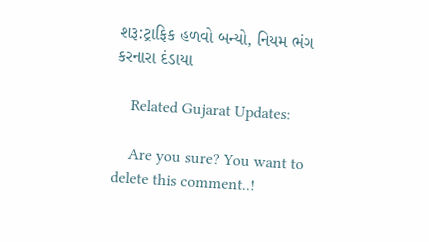શરૂ:ટ્રાફિક હળવો બન્યો, નિયમ ભંગ કરનારા દંડાયા

    Related Gujarat Updates:

    Are you sure? You want to delete this comment..!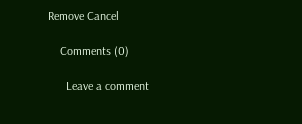Remove Cancel

    Comments (0)

      Leave a comment